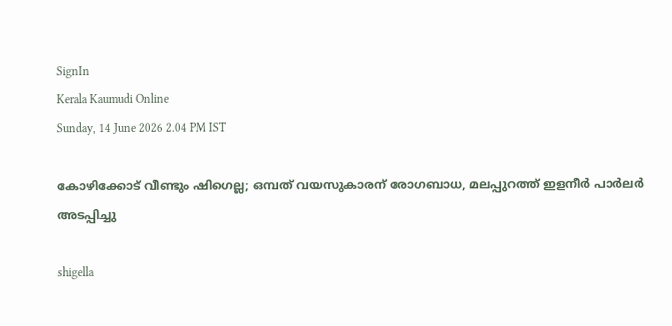SignIn
Kerala Kaumudi Online
Sunday, 14 June 2026 2.04 PM IST

കോഴിക്കോട് വീണ്ടും ഷിഗെല്ല; ഒമ്പത് വയസുകാരന് രോഗബാധ, മലപ്പുറത്ത് ഇളനീർ പാർലർ അടപ്പിച്ചു

shigella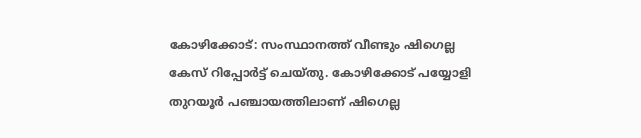കോഴിക്കോട്: സംസ്ഥാനത്ത് വീണ്ടും ഷിഗെല്ല കേസ് റിപ്പോർട്ട് ചെയ്തു. കോഴിക്കോട് പയ്യോളി തുറയൂർ പഞ്ചായത്തിലാണ് ഷിഗെല്ല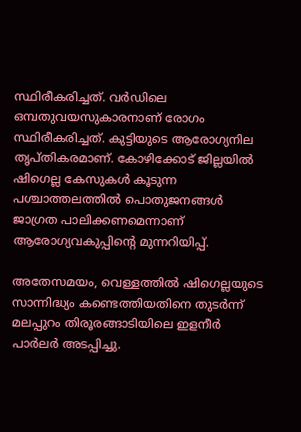സ്ഥിരീകരിച്ചത്. വർഡിലെ ഒമ്പതുവയസുകാരനാണ് രോഗം സ്ഥിരീകരിച്ചത്. കുട്ടിയുടെ ആരോഗ്യനില തൃപ്തികരമാണ്. കോഴിക്കോട് ജില്ലയിൽ ഷിഗെല്ല കേസുകൾ കൂടുന്ന പശ്ചാത്തലത്തിൽ പൊതുജനങ്ങൾ ജാഗ്രത പാലിക്കണമെന്നാണ് ആരോഗ്യവകുപ്പിന്റെ മുന്നറിയിപ്പ്.

അതേസമയം, വെള്ളത്തിൽ ഷിഗെല്ലയുടെ സാന്നിദ്ധ്യം കണ്ടെത്തിയതിനെ തുടർന്ന് മലപ്പുറം തിരൂരങ്ങാടിയിലെ ഇളനീർ പാർലർ അടപ്പിച്ചു.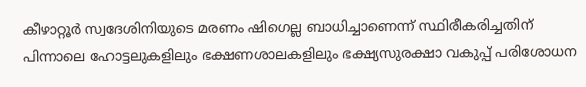കീഴാറ്റൂർ സ്വദേശിനിയുടെ മരണം ഷിഗെല്ല ബാധിച്ചാണെന്ന് സ്ഥിരീകരിച്ചതിന് പിന്നാലെ ഹോട്ടലുകളിലും ഭക്ഷണശാലകളിലും ഭക്ഷ്യസുരക്ഷാ വകുപ്പ് പരിശോധന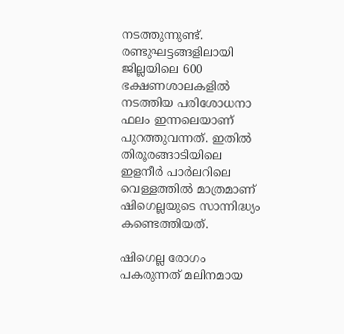നടത്തുന്നുണ്ട്. രണ്ടുഘട്ടങ്ങളിലായി ജില്ലയിലെ 600 ഭക്ഷണശാലകളിൽ നടത്തിയ പരിശോധനാ ഫലം ഇന്നലെയാണ് പുറത്തുവന്നത്. ഇതിൽ തിരൂരങ്ങാടിയിലെ ഇളനീർ പാർലറിലെ വെള്ളത്തിൽ മാത്രമാണ് ഷിഗെല്ലയുടെ സാന്നിദ്ധ്യം കണ്ടെത്തിയത്.

ഷിഗെല്ല രോഗം പകരുന്നത് മലിനമായ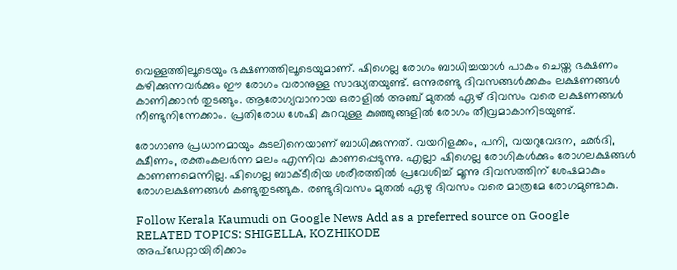വെള്ളത്തിലൂടെയും ഭക്ഷണത്തിലൂടെയുമാണ്. ഷിഗെല്ല രോഗം ബാധിച്ചയാൾ പാകം ചെയ്ത ഭക്ഷണം കഴിക്കുന്നവർക്കും ഈ രോഗം വരാനുള്ള സാദ്ധ്യതയുണ്ട്. ഒന്നുരണ്ടു ദിവസങ്ങൾക്കകം ലക്ഷണങ്ങൾ കാണിക്കാൻ തുടങ്ങും. ആരോഗ്യവാനായ ഒരാളിൽ അഞ്ച് മുതൽ ഏഴ് ദിവസം വരെ ലക്ഷണങ്ങൾ നീണ്ടുനിന്നേക്കാം. പ്രതിരോധ ശേഷി കുറവുള്ള കുഞ്ഞുങ്ങളിൽ രോഗം തീവ്രമാകാനിടയുണ്ട്.

രോഗാണു പ്രധാനമായും കുടലിനെയാണ് ബാധിക്കുന്നത്. വയറിളക്കം, പനി, വയറുവേദന, ഛർദി, ക്ഷീണം, രക്തംകലർന്ന മലം എന്നിവ കാണപ്പെടുന്നു. എല്ലാ ഷിഗെല്ല രോഗികൾക്കും രോഗലക്ഷങ്ങൾ കാണണമെന്നില്ല. ഷിഗെല്ല ബാക്ടീരിയ ശരീരത്തിൽ പ്രവേശിച്ച് മൂന്നു ദിവസത്തിന് ശേഷമാകും രോഗലക്ഷണങ്ങൾ കണ്ടുതുടങ്ങുക. രണ്ടുദിവസം മുതൽ ഏഴു ദിവസം വരെ മാത്രമേ രോഗമുണ്ടാകു.

Follow Kerala Kaumudi on Google News Add as a preferred source on Google
RELATED TOPICS: SHIGELLA, KOZHIKODE
അപ്ഡേറ്റായിരിക്കാം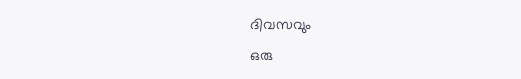ദിവസവും
ഒരു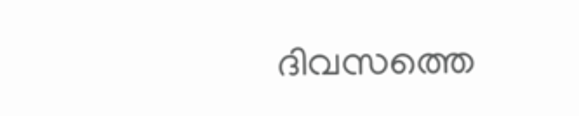ദിവസത്തെ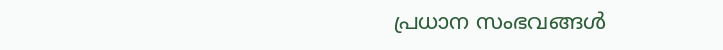പ്രധാന സംഭവങ്ങൾ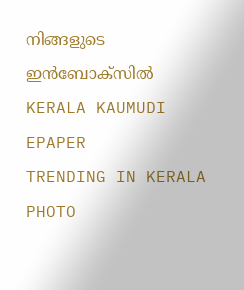നിങ്ങളുടെ ഇൻബോക്സിൽ
KERALA KAUMUDI EPAPER
TRENDING IN KERALA
PHOTO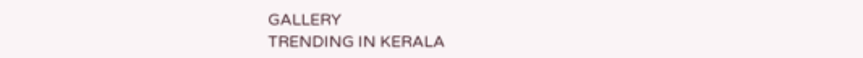GALLERY
TRENDING IN KERALA